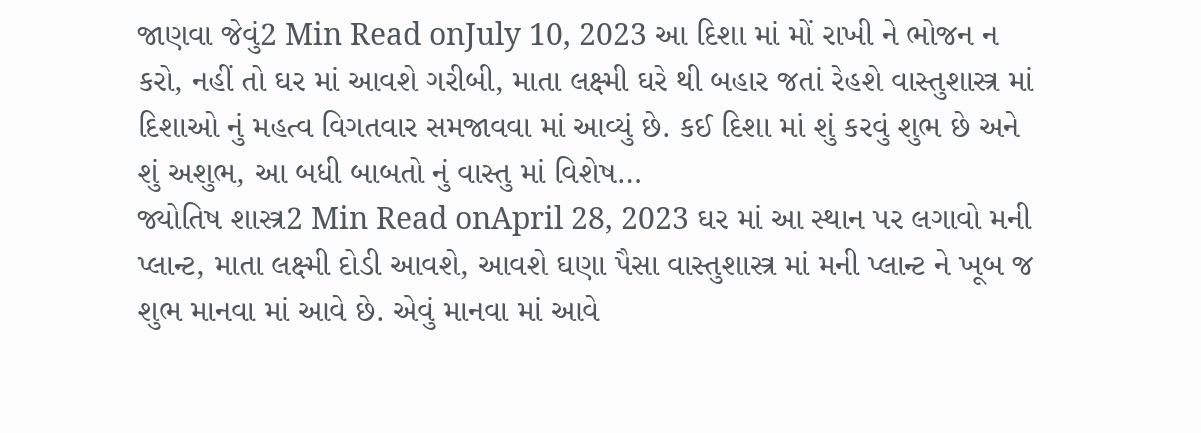જાણવા જેવું2 Min Read onJuly 10, 2023 આ દિશા માં મોં રાખી ને ભોજન ન કરો, નહીં તો ઘર માં આવશે ગરીબી, માતા લક્ષ્મી ઘરે થી બહાર જતાં રેહશે વાસ્તુશાસ્ત્ર માં દિશાઓ નું મહત્વ વિગતવાર સમજાવવા માં આવ્યું છે. કઈ દિશા માં શું કરવું શુભ છે અને શું અશુભ, આ બધી બાબતો નું વાસ્તુ માં વિશેષ…
જ્યોતિષ શાસ્ત્ર2 Min Read onApril 28, 2023 ઘર માં આ સ્થાન પર લગાવો મની પ્લાન્ટ, માતા લક્ષ્મી દોડી આવશે, આવશે ઘણા પૈસા વાસ્તુશાસ્ત્ર માં મની પ્લાન્ટ ને ખૂબ જ શુભ માનવા માં આવે છે. એવું માનવા માં આવે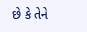છે કે તેને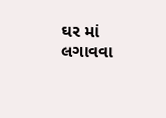ઘર માં લગાવવા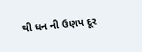થી ધન ની ઉણપ દૂર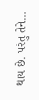થાય છે. પરંતુ તેને…